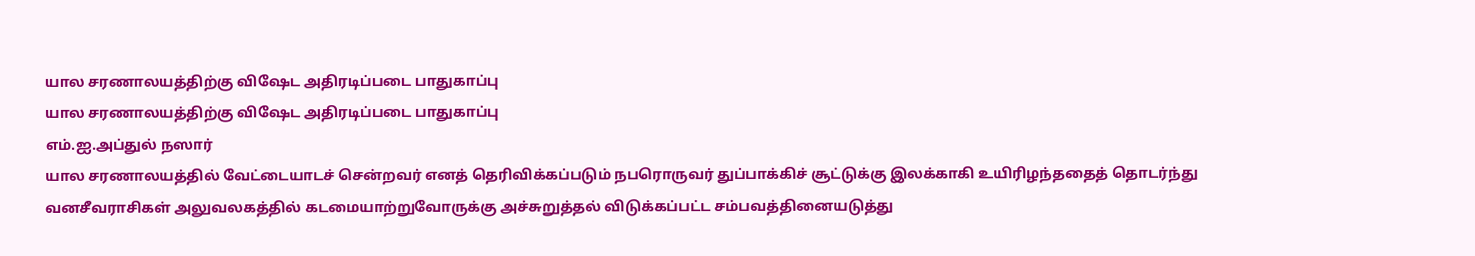யால சரணாலயத்திற்கு விஷேட அதிரடிப்படை பாதுகாப்பு
யால சரணாலயத்திற்கு விஷேட அதிரடிப்படை பாதுகாப்பு
எம்.ஐ.அப்துல் நஸார்
யால சரணாலயத்தில் வேட்டையாடச் சென்றவர் எனத் தெரிவிக்கப்படும் நபரொருவர் துப்பாக்கிச் சூட்டுக்கு இலக்காகி உயிரிழந்ததைத் தொடர்ந்து வனசீவராசிகள் அலுவலகத்தில் கடமையாற்றுவோருக்கு அச்சுறுத்தல் விடுக்கப்பட்ட சம்பவத்தினையடுத்து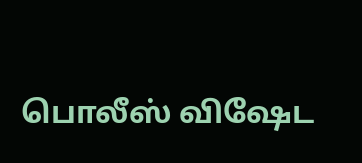பொலீஸ் விஷேட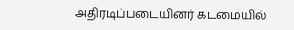அதிரடிப்படையினர் கடமையில்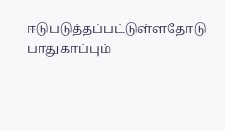ஈடுபடுத்தப்பட்டுள்ளதோடு பாதுகாப்பும்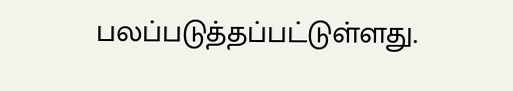பலப்படுத்தப்பட்டுள்ளது.